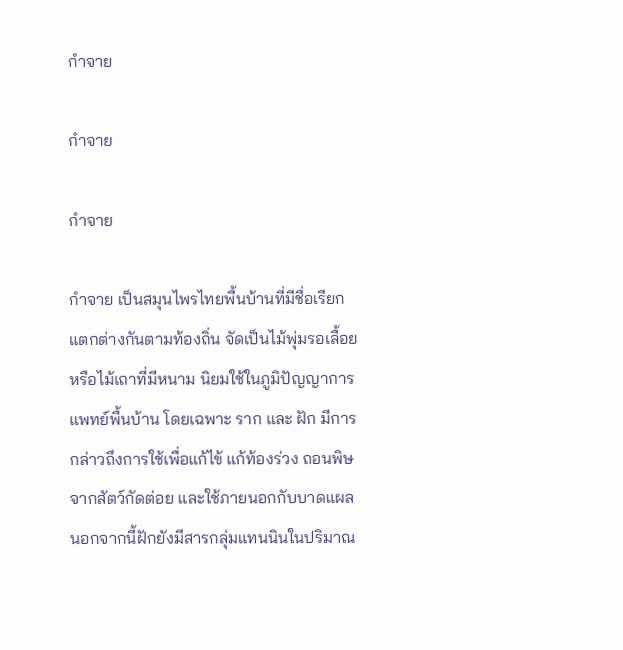กำจาย

กำจาย

กำจาย

กำจาย เป็นสมุนไพรไทยพื้นบ้านที่มีชื่อเรียกแตกต่างกันตามท้องถิ่น จัดเป็นไม้พุ่มรอเลื้อยหรือไม้เถาที่มีหนาม นิยมใช้ในภูมิปัญญาการแพทย์พื้นบ้าน โดยเฉพาะ ราก และ ฝัก มีการกล่าวถึงการใช้เพื่อแก้ไข้ แก้ท้องร่วง ถอนพิษจากสัตว์กัดต่อย และใช้ภายนอกกับบาดแผล นอกจากนี้ฝักยังมีสารกลุ่มแทนนินในปริมาณ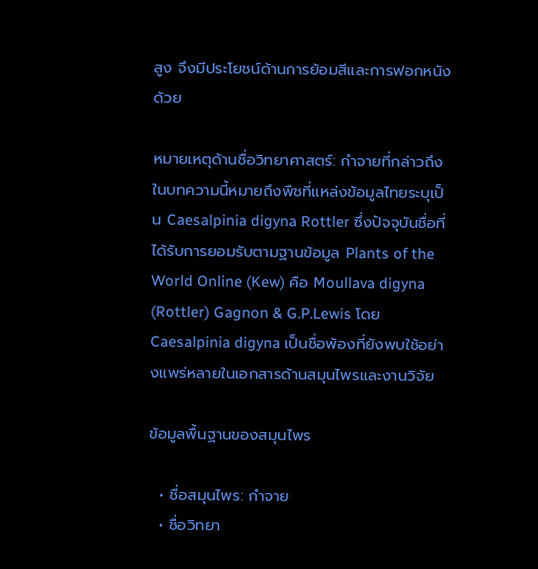สูง จึงมีประโยชน์ด้านการย้อมสีและการฟอกหนังด้วย

หมายเหตุด้านชื่อวิทยาศาสตร์: กำจายที่กล่าวถึงในบทความนี้หมายถึงพืชที่แหล่งข้อมูลไทยระบุเป็น Caesalpinia digyna Rottler ซึ่งปัจจุบันชื่อที่ได้รับการยอมรับตามฐานข้อมูล Plants of the World Online (Kew) คือ Moullava digyna (Rottler) Gagnon & G.P.Lewis โดย Caesalpinia digyna เป็นชื่อพ้องที่ยังพบใช้อย่างแพร่หลายในเอกสารด้านสมุนไพรและงานวิจัย

ข้อมูลพื้นฐานของสมุนไพร

  • ชื่อสมุนไพร: กำจาย
  • ชื่อวิทยา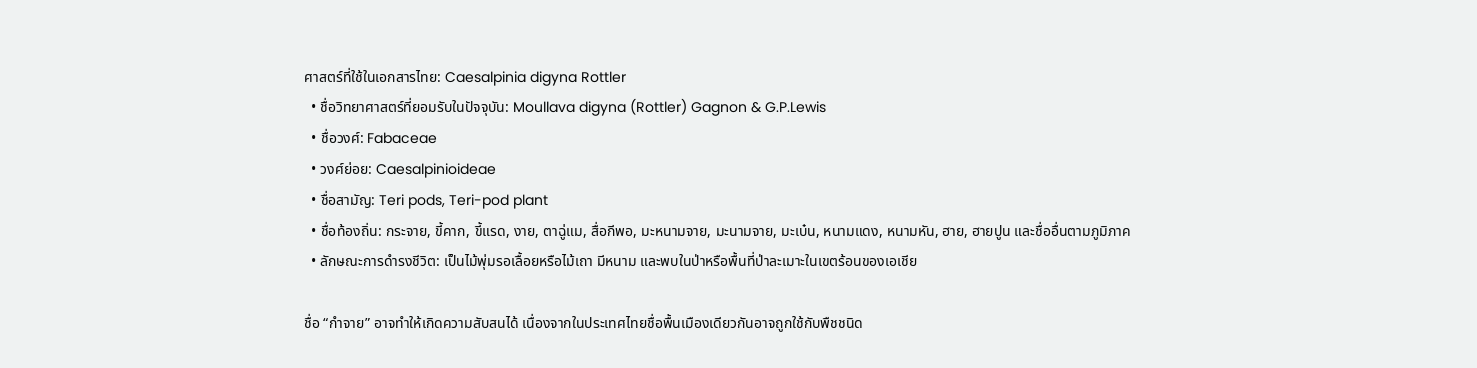ศาสตร์ที่ใช้ในเอกสารไทย: Caesalpinia digyna Rottler
  • ชื่อวิทยาศาสตร์ที่ยอมรับในปัจจุบัน: Moullava digyna (Rottler) Gagnon & G.P.Lewis
  • ชื่อวงศ์: Fabaceae
  • วงศ์ย่อย: Caesalpinioideae
  • ชื่อสามัญ: Teri pods, Teri-pod plant
  • ชื่อท้องถิ่น: กระจาย, ขี้คาก, ขี้แรด, งาย, ตาฉู่แม, สื่อกีพอ, มะหนามจาย, มะนามจาย, มะเบ๋น, หนามแดง, หนามหัน, ฮาย, ฮายปูน และชื่ออื่นตามภูมิภาค
  • ลักษณะการดำรงชีวิต: เป็นไม้พุ่มรอเลื้อยหรือไม้เถา มีหนาม และพบในป่าหรือพื้นที่ป่าละเมาะในเขตร้อนของเอเชีย

ชื่อ “กำจาย” อาจทำให้เกิดความสับสนได้ เนื่องจากในประเทศไทยชื่อพื้นเมืองเดียวกันอาจถูกใช้กับพืชชนิด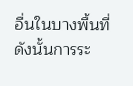อื่นในบางพื้นที่ ดังนั้นการระ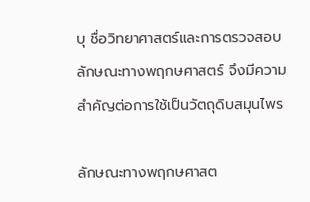บุ ชื่อวิทยาศาสตร์และการตรวจสอบลักษณะทางพฤกษศาสตร์ จึงมีความสำคัญต่อการใช้เป็นวัตถุดิบสมุนไพร

ลักษณะทางพฤกษศาสต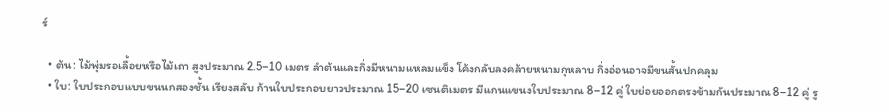ร์

  • ต้น: ไม้พุ่มรอเลื้อยหรือไม้เถา สูงประมาณ 2.5–10 เมตร ลำต้นและกิ่งมีหนามแหลมแข็ง โค้งกลับลงคล้ายหนามกุหลาบ กิ่งอ่อนอาจมีขนสั้นปกคลุม
  • ใบ: ใบประกอบแบบขนนกสองชั้น เรียงสลับ ก้านใบประกอบยาวประมาณ 15–20 เซนติเมตร มีแกนแขนงใบประมาณ 8–12 คู่ ใบย่อยออกตรงข้ามกันประมาณ 8–12 คู่ รู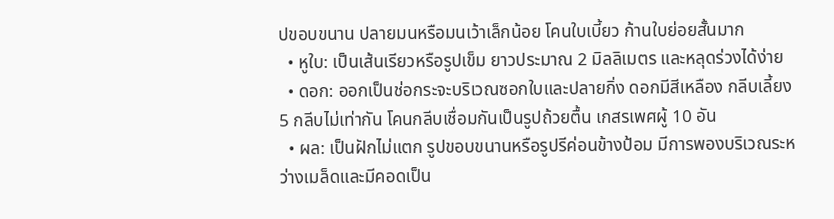ปขอบขนาน ปลายมนหรือมนเว้าเล็กน้อย โคนใบเบี้ยว ก้านใบย่อยสั้นมาก
  • หูใบ: เป็นเส้นเรียวหรือรูปเข็ม ยาวประมาณ 2 มิลลิเมตร และหลุดร่วงได้ง่าย
  • ดอก: ออกเป็นช่อกระจะบริเวณซอกใบและปลายกิ่ง ดอกมีสีเหลือง กลีบเลี้ยง 5 กลีบไม่เท่ากัน โคนกลีบเชื่อมกันเป็นรูปถ้วยตื้น เกสรเพศผู้ 10 อัน
  • ผล: เป็นฝักไม่แตก รูปขอบขนานหรือรูปรีค่อนข้างป้อม มีการพองบริเวณระหว่างเมล็ดและมีคอดเป็น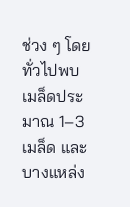ช่วง ๆ โดยทั่วไปพบเมล็ดประมาณ 1–3 เมล็ด และบางแหล่ง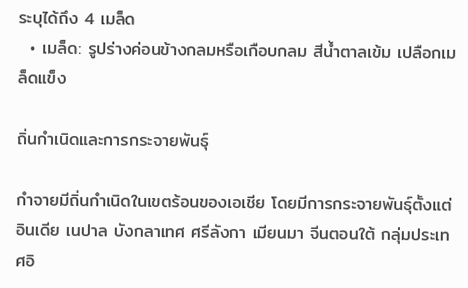ระบุได้ถึง 4 เมล็ด
  • เมล็ด: รูปร่างค่อนข้างกลมหรือเกือบกลม สีน้ำตาลเข้ม เปลือกเมล็ดแข็ง

ถิ่นกำเนิดและการกระจายพันธุ์

กำจายมีถิ่นกำเนิดในเขตร้อนของเอเชีย โดยมีการกระจายพันธุ์ตั้งแต่อินเดีย เนปาล บังกลาเทศ ศรีลังกา เมียนมา จีนตอนใต้ กลุ่มประเทศอิ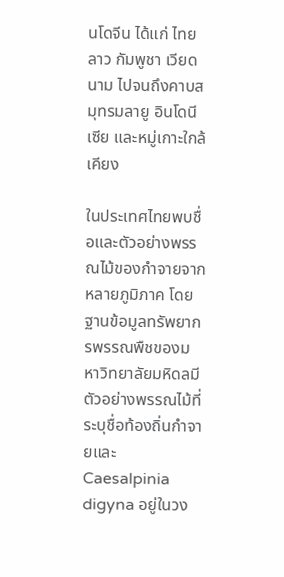นโดจีน ได้แก่ ไทย ลาว กัมพูชา เวียดนาม ไปจนถึงคาบสมุทรมลายู อินโดนีเซีย และหมู่เกาะใกล้เคียง

ในประเทศไทยพบชื่อและตัวอย่างพรรณไม้ของกำจายจากหลายภูมิภาค โดยฐานข้อมูลทรัพยากรพรรณพืชของมหาวิทยาลัยมหิดลมีตัวอย่างพรรณไม้ที่ระบุชื่อท้องถิ่นกำจายและ Caesalpinia digyna อยู่ในวง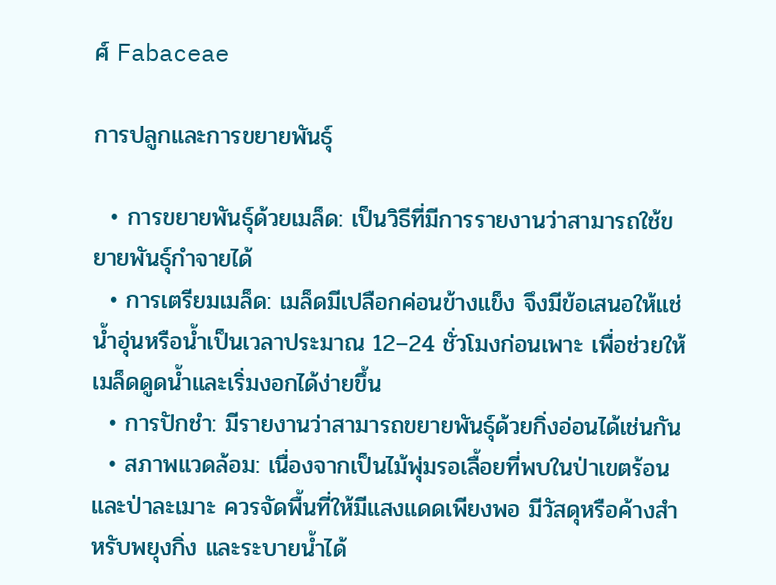ศ์ Fabaceae

การปลูกและการขยายพันธุ์

  • การขยายพันธุ์ด้วยเมล็ด: เป็นวิธีที่มีการรายงานว่าสามารถใช้ขยายพันธุ์กำจายได้
  • การเตรียมเมล็ด: เมล็ดมีเปลือกค่อนข้างแข็ง จึงมีข้อเสนอให้แช่น้ำอุ่นหรือน้ำเป็นเวลาประมาณ 12–24 ชั่วโมงก่อนเพาะ เพื่อช่วยให้เมล็ดดูดน้ำและเริ่มงอกได้ง่ายขึ้น
  • การปักชำ: มีรายงานว่าสามารถขยายพันธุ์ด้วยกิ่งอ่อนได้เช่นกัน
  • สภาพแวดล้อม: เนื่องจากเป็นไม้พุ่มรอเลื้อยที่พบในป่าเขตร้อนและป่าละเมาะ ควรจัดพื้นที่ให้มีแสงแดดเพียงพอ มีวัสดุหรือค้างสำหรับพยุงกิ่ง และระบายน้ำได้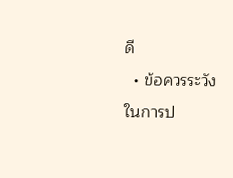ดี
  • ข้อควรระวังในการป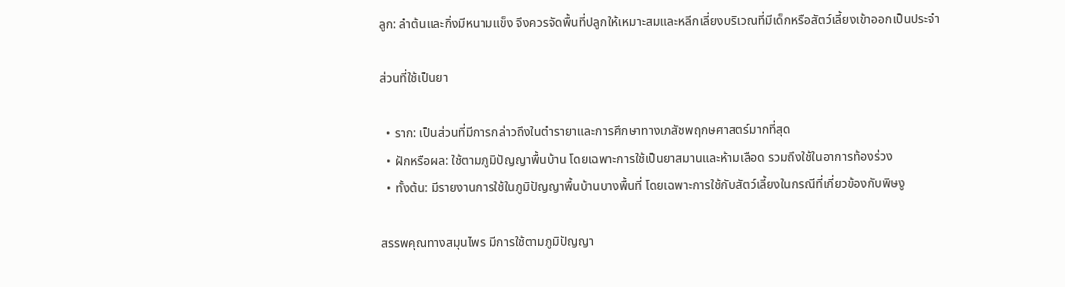ลูก: ลำต้นและกิ่งมีหนามแข็ง จึงควรจัดพื้นที่ปลูกให้เหมาะสมและหลีกเลี่ยงบริเวณที่มีเด็กหรือสัตว์เลี้ยงเข้าออกเป็นประจำ

ส่วนที่ใช้เป็นยา

  • ราก: เป็นส่วนที่มีการกล่าวถึงในตำรายาและการศึกษาทางเภสัชพฤกษศาสตร์มากที่สุด
  • ฝักหรือผล: ใช้ตามภูมิปัญญาพื้นบ้าน โดยเฉพาะการใช้เป็นยาสมานและห้ามเลือด รวมถึงใช้ในอาการท้องร่วง
  • ทั้งต้น: มีรายงานการใช้ในภูมิปัญญาพื้นบ้านบางพื้นที่ โดยเฉพาะการใช้กับสัตว์เลี้ยงในกรณีที่เกี่ยวข้องกับพิษงู

สรรพคุณทางสมุนไพร มีการใช้ตามภูมิปัญญา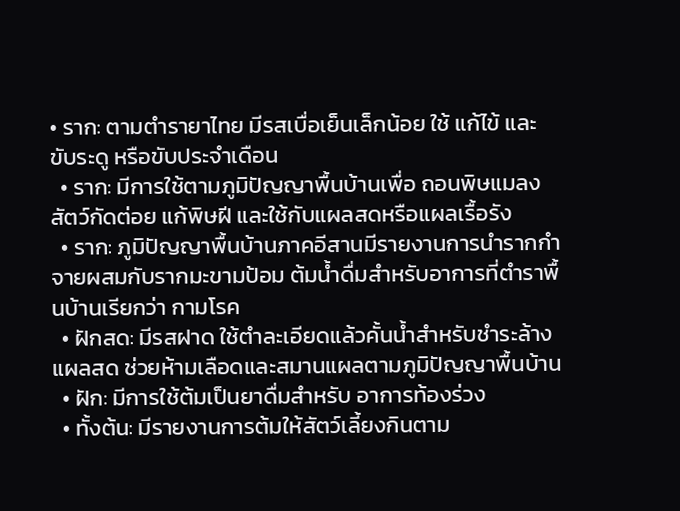• ราก: ตามตำรายาไทย มีรสเบื่อเย็นเล็กน้อย ใช้ แก้ไข้ และ ขับระดู หรือขับประจำเดือน
  • ราก: มีการใช้ตามภูมิปัญญาพื้นบ้านเพื่อ ถอนพิษแมลงสัตว์กัดต่อย แก้พิษฝี และใช้กับแผลสดหรือแผลเรื้อรัง
  • ราก: ภูมิปัญญาพื้นบ้านภาคอีสานมีรายงานการนำรากกำจายผสมกับรากมะขามป้อม ต้มน้ำดื่มสำหรับอาการที่ตำราพื้นบ้านเรียกว่า กามโรค
  • ฝักสด: มีรสฝาด ใช้ตำละเอียดแล้วคั้นน้ำสำหรับชำระล้างแผลสด ช่วยห้ามเลือดและสมานแผลตามภูมิปัญญาพื้นบ้าน
  • ฝัก: มีการใช้ต้มเป็นยาดื่มสำหรับ อาการท้องร่วง
  • ทั้งต้น: มีรายงานการต้มให้สัตว์เลี้ยงกินตาม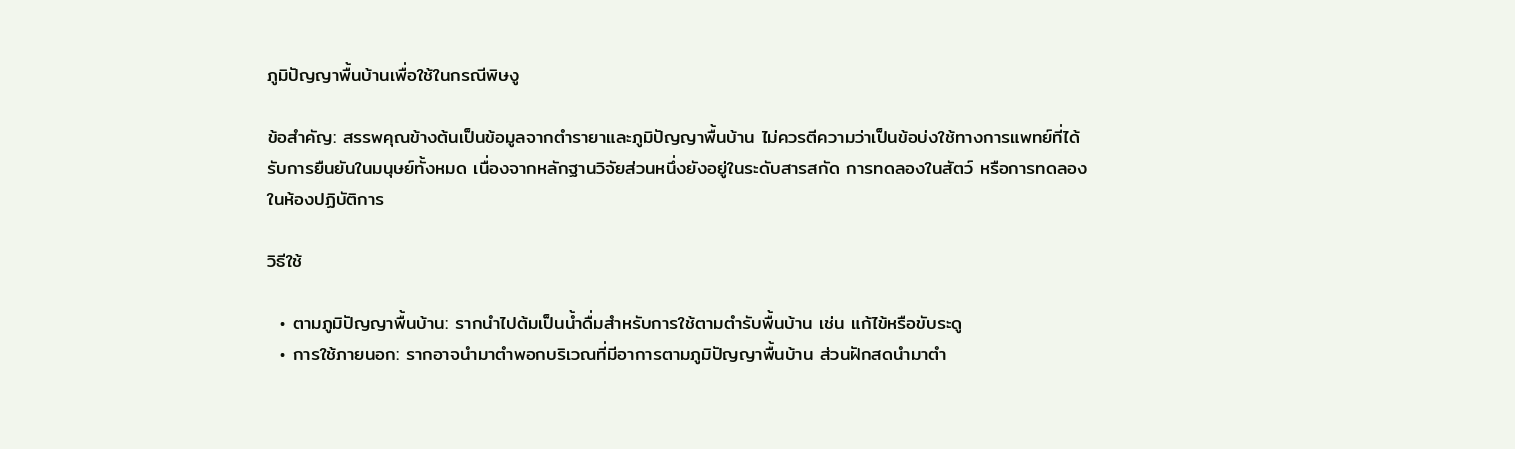ภูมิปัญญาพื้นบ้านเพื่อใช้ในกรณีพิษงู

ข้อสำคัญ: สรรพคุณข้างต้นเป็นข้อมูลจากตำรายาและภูมิปัญญาพื้นบ้าน ไม่ควรตีความว่าเป็นข้อบ่งใช้ทางการแพทย์ที่ได้รับการยืนยันในมนุษย์ทั้งหมด เนื่องจากหลักฐานวิจัยส่วนหนึ่งยังอยู่ในระดับสารสกัด การทดลองในสัตว์ หรือการทดลองในห้องปฏิบัติการ

วิธีใช้

  • ตามภูมิปัญญาพื้นบ้าน: รากนำไปต้มเป็นน้ำดื่มสำหรับการใช้ตามตำรับพื้นบ้าน เช่น แก้ไข้หรือขับระดู
  • การใช้ภายนอก: รากอาจนำมาตำพอกบริเวณที่มีอาการตามภูมิปัญญาพื้นบ้าน ส่วนฝักสดนำมาตำ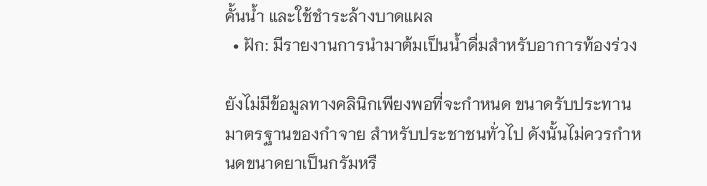คั้นน้ำ และใช้ชำระล้างบาดแผล
  • ฝัก: มีรายงานการนำมาต้มเป็นน้ำดื่มสำหรับอาการท้องร่วง

ยังไม่มีข้อมูลทางคลินิกเพียงพอที่จะกำหนด ขนาดรับประทานมาตรฐานของกำจาย สำหรับประชาชนทั่วไป ดังนั้นไม่ควรกำหนดขนาดยาเป็นกรัมหรื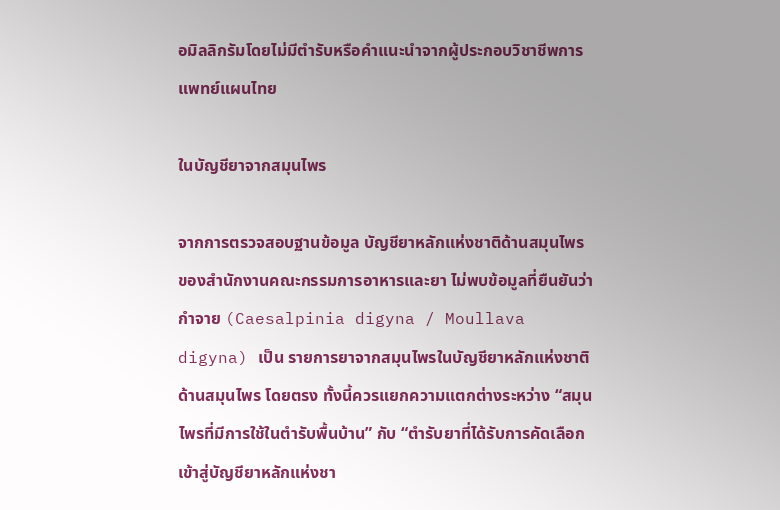อมิลลิกรัมโดยไม่มีตำรับหรือคำแนะนำจากผู้ประกอบวิชาชีพการแพทย์แผนไทย

ในบัญชียาจากสมุนไพร

จากการตรวจสอบฐานข้อมูล บัญชียาหลักแห่งชาติด้านสมุนไพร ของสำนักงานคณะกรรมการอาหารและยา ไม่พบข้อมูลที่ยืนยันว่ากำจาย (Caesalpinia digyna / Moullava digyna) เป็น รายการยาจากสมุนไพรในบัญชียาหลักแห่งชาติด้านสมุนไพร โดยตรง ทั้งนี้ควรแยกความแตกต่างระหว่าง “สมุนไพรที่มีการใช้ในตำรับพื้นบ้าน” กับ “ตำรับยาที่ได้รับการคัดเลือกเข้าสู่บัญชียาหลักแห่งชา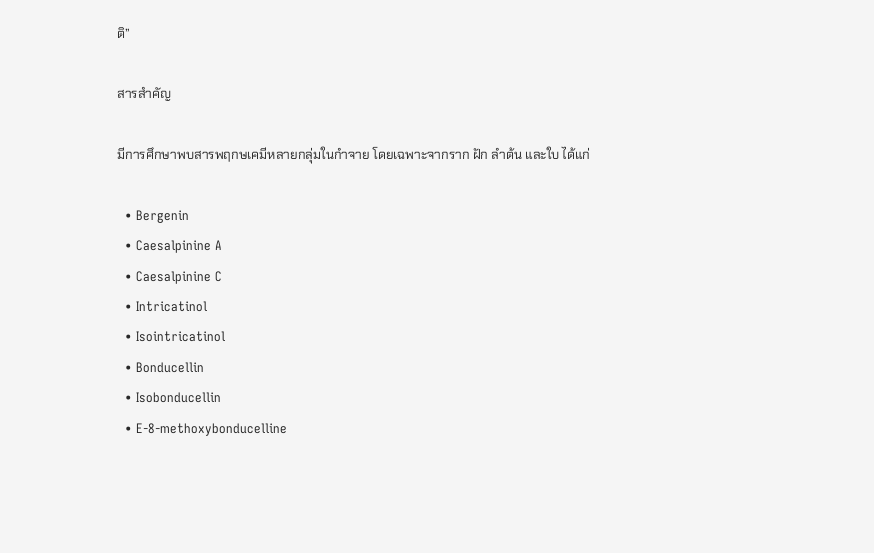ติ”

สารสำคัญ

มีการศึกษาพบสารพฤกษเคมีหลายกลุ่มในกำจาย โดยเฉพาะจากราก ฝัก ลำต้น และใบ ได้แก่

  • Bergenin
  • Caesalpinine A
  • Caesalpinine C
  • Intricatinol
  • Isointricatinol
  • Bonducellin
  • Isobonducellin
  • E-8-methoxybonducelline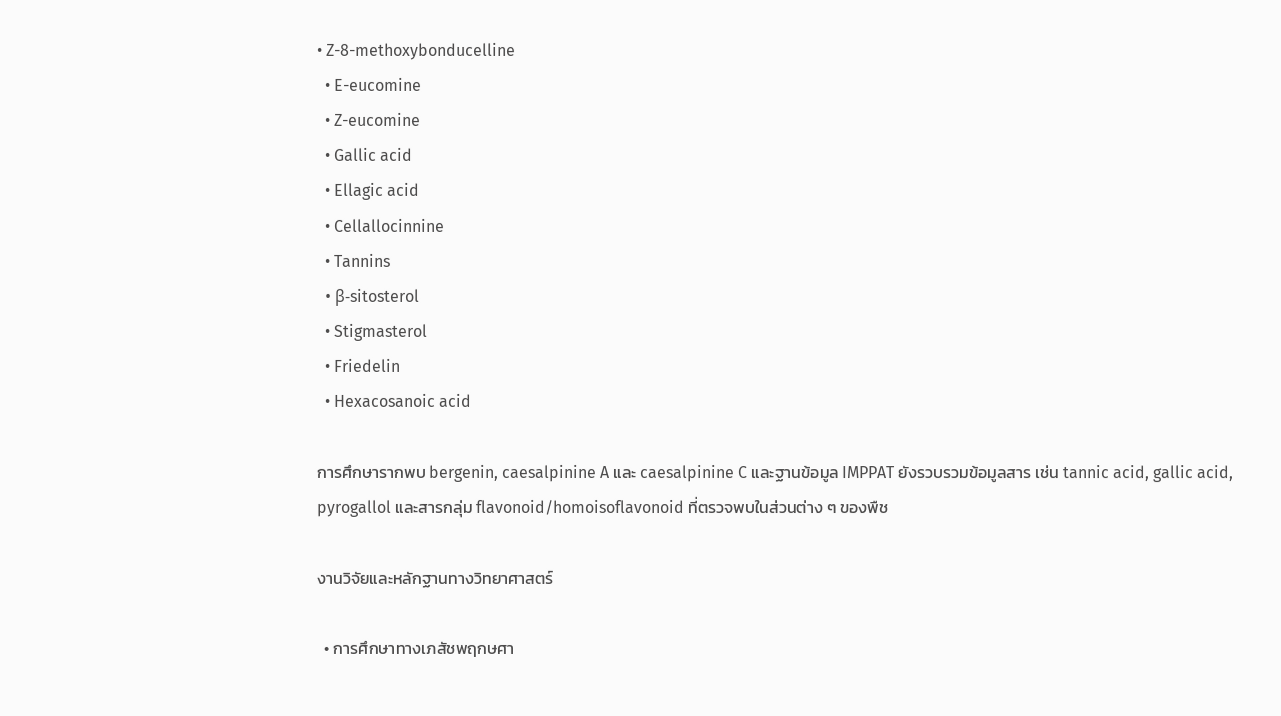• Z-8-methoxybonducelline
  • E-eucomine
  • Z-eucomine
  • Gallic acid
  • Ellagic acid
  • Cellallocinnine
  • Tannins
  • β-sitosterol
  • Stigmasterol
  • Friedelin
  • Hexacosanoic acid

การศึกษารากพบ bergenin, caesalpinine A และ caesalpinine C และฐานข้อมูล IMPPAT ยังรวบรวมข้อมูลสาร เช่น tannic acid, gallic acid, pyrogallol และสารกลุ่ม flavonoid/homoisoflavonoid ที่ตรวจพบในส่วนต่าง ๆ ของพืช

งานวิจัยและหลักฐานทางวิทยาศาสตร์

  • การศึกษาทางเภสัชพฤกษศา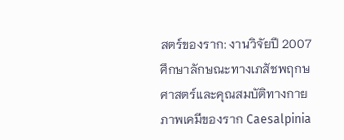สตร์ของราก: งานวิจัยปี 2007 ศึกษาลักษณะทางเภสัชพฤกษศาสตร์และคุณสมบัติทางกายภาพเคมีของราก Caesalpinia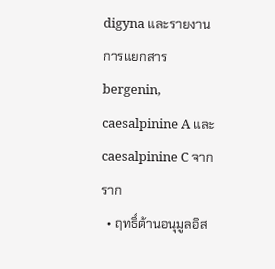digyna และรายงานการแยกสาร bergenin, caesalpinine A และ caesalpinine C จากราก
  • ฤทธิ์ต้านอนุมูลอิส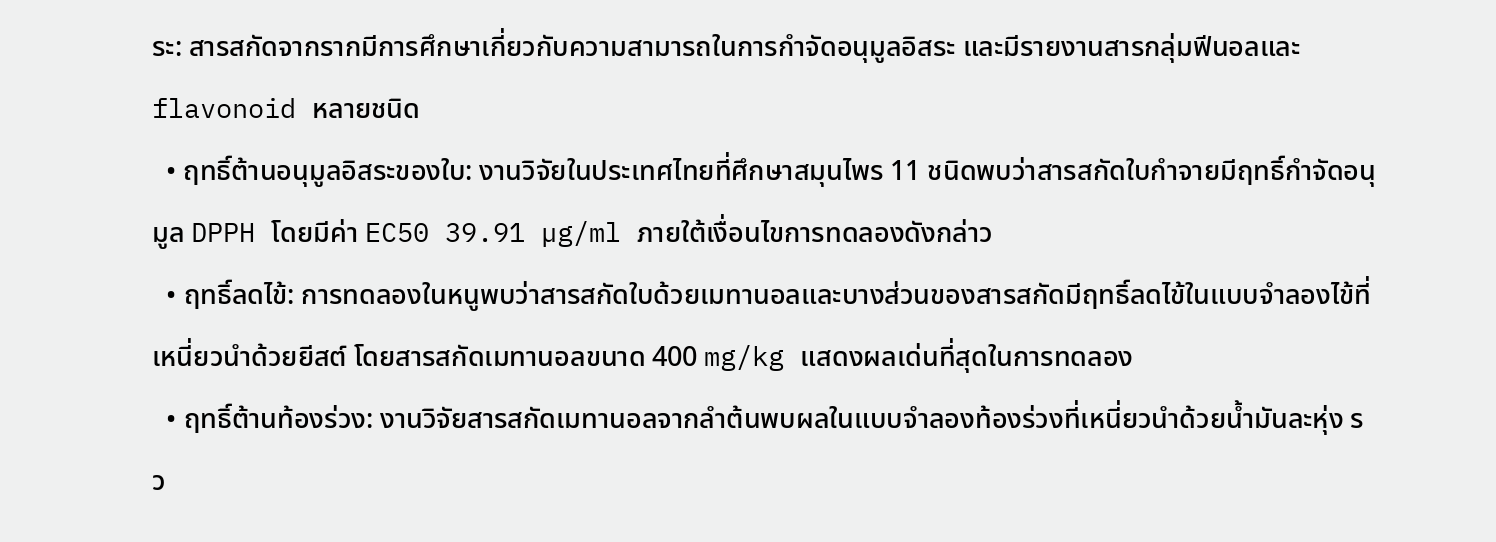ระ: สารสกัดจากรากมีการศึกษาเกี่ยวกับความสามารถในการกำจัดอนุมูลอิสระ และมีรายงานสารกลุ่มฟีนอลและ flavonoid หลายชนิด
  • ฤทธิ์ต้านอนุมูลอิสระของใบ: งานวิจัยในประเทศไทยที่ศึกษาสมุนไพร 11 ชนิดพบว่าสารสกัดใบกำจายมีฤทธิ์กำจัดอนุมูล DPPH โดยมีค่า EC50 39.91 µg/ml ภายใต้เงื่อนไขการทดลองดังกล่าว
  • ฤทธิ์ลดไข้: การทดลองในหนูพบว่าสารสกัดใบด้วยเมทานอลและบางส่วนของสารสกัดมีฤทธิ์ลดไข้ในแบบจำลองไข้ที่เหนี่ยวนำด้วยยีสต์ โดยสารสกัดเมทานอลขนาด 400 mg/kg แสดงผลเด่นที่สุดในการทดลอง
  • ฤทธิ์ต้านท้องร่วง: งานวิจัยสารสกัดเมทานอลจากลำต้นพบผลในแบบจำลองท้องร่วงที่เหนี่ยวนำด้วยน้ำมันละหุ่ง รว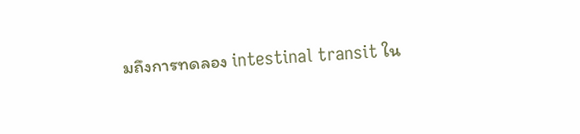มถึงการทดลอง intestinal transit ใน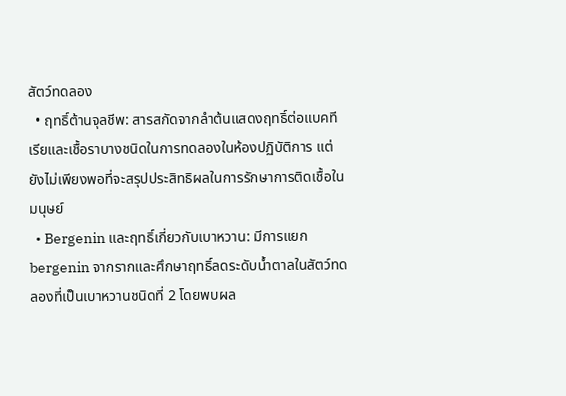สัตว์ทดลอง
  • ฤทธิ์ต้านจุลชีพ: สารสกัดจากลำต้นแสดงฤทธิ์ต่อแบคทีเรียและเชื้อราบางชนิดในการทดลองในห้องปฏิบัติการ แต่ยังไม่เพียงพอที่จะสรุปประสิทธิผลในการรักษาการติดเชื้อในมนุษย์
  • Bergenin และฤทธิ์เกี่ยวกับเบาหวาน: มีการแยก bergenin จากรากและศึกษาฤทธิ์ลดระดับน้ำตาลในสัตว์ทดลองที่เป็นเบาหวานชนิดที่ 2 โดยพบผล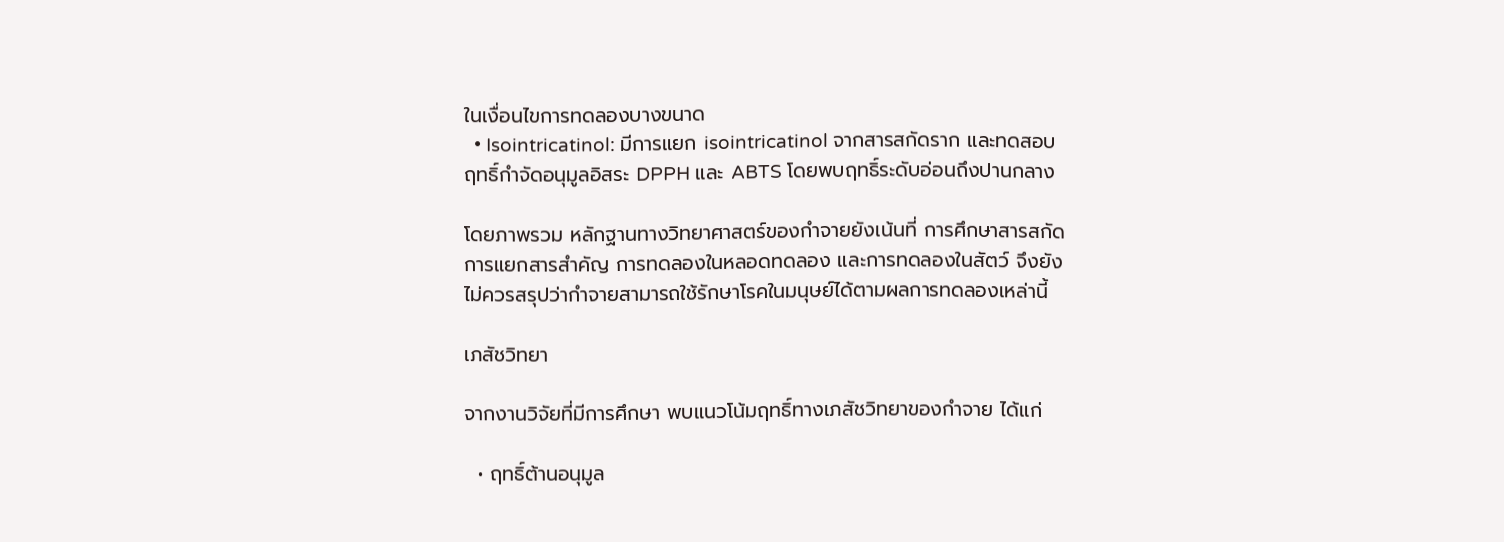ในเงื่อนไขการทดลองบางขนาด
  • Isointricatinol: มีการแยก isointricatinol จากสารสกัดราก และทดสอบฤทธิ์กำจัดอนุมูลอิสระ DPPH และ ABTS โดยพบฤทธิ์ระดับอ่อนถึงปานกลาง

โดยภาพรวม หลักฐานทางวิทยาศาสตร์ของกำจายยังเน้นที่ การศึกษาสารสกัด การแยกสารสำคัญ การทดลองในหลอดทดลอง และการทดลองในสัตว์ จึงยังไม่ควรสรุปว่ากำจายสามารถใช้รักษาโรคในมนุษย์ได้ตามผลการทดลองเหล่านี้

เภสัชวิทยา

จากงานวิจัยที่มีการศึกษา พบแนวโน้มฤทธิ์ทางเภสัชวิทยาของกำจาย ได้แก่

  • ฤทธิ์ต้านอนุมูล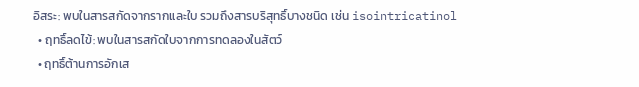อิสระ: พบในสารสกัดจากรากและใบ รวมถึงสารบริสุทธิ์บางชนิด เช่น isointricatinol
  • ฤทธิ์ลดไข้: พบในสารสกัดใบจากการทดลองในสัตว์
  • ฤทธิ์ต้านการอักเส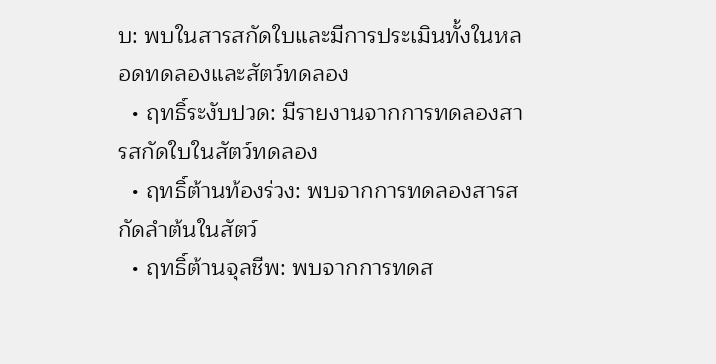บ: พบในสารสกัดใบและมีการประเมินทั้งในหลอดทดลองและสัตว์ทดลอง
  • ฤทธิ์ระงับปวด: มีรายงานจากการทดลองสารสกัดใบในสัตว์ทดลอง
  • ฤทธิ์ต้านท้องร่วง: พบจากการทดลองสารสกัดลำต้นในสัตว์
  • ฤทธิ์ต้านจุลชีพ: พบจากการทดส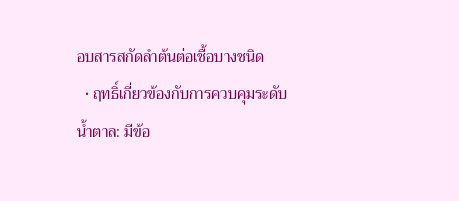อบสารสกัดลำต้นต่อเชื้อบางชนิด
  • ฤทธิ์เกี่ยวข้องกับการควบคุมระดับน้ำตาล: มีข้อ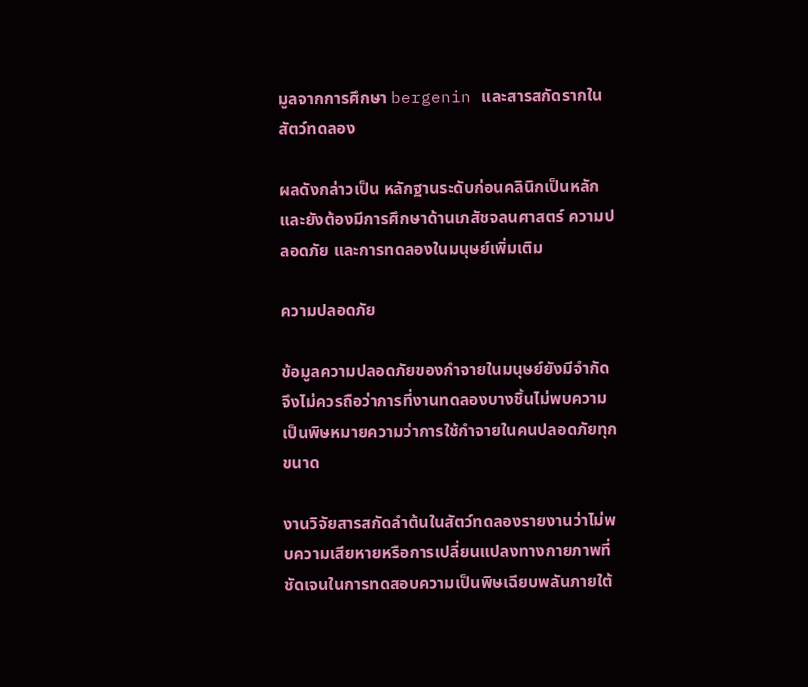มูลจากการศึกษา bergenin และสารสกัดรากในสัตว์ทดลอง

ผลดังกล่าวเป็น หลักฐานระดับก่อนคลินิกเป็นหลัก และยังต้องมีการศึกษาด้านเภสัชจลนศาสตร์ ความปลอดภัย และการทดลองในมนุษย์เพิ่มเติม

ความปลอดภัย

ข้อมูลความปลอดภัยของกำจายในมนุษย์ยังมีจำกัด จึงไม่ควรถือว่าการที่งานทดลองบางชิ้นไม่พบความเป็นพิษหมายความว่าการใช้กำจายในคนปลอดภัยทุกขนาด

งานวิจัยสารสกัดลำต้นในสัตว์ทดลองรายงานว่าไม่พบความเสียหายหรือการเปลี่ยนแปลงทางกายภาพที่ชัดเจนในการทดสอบความเป็นพิษเฉียบพลันภายใต้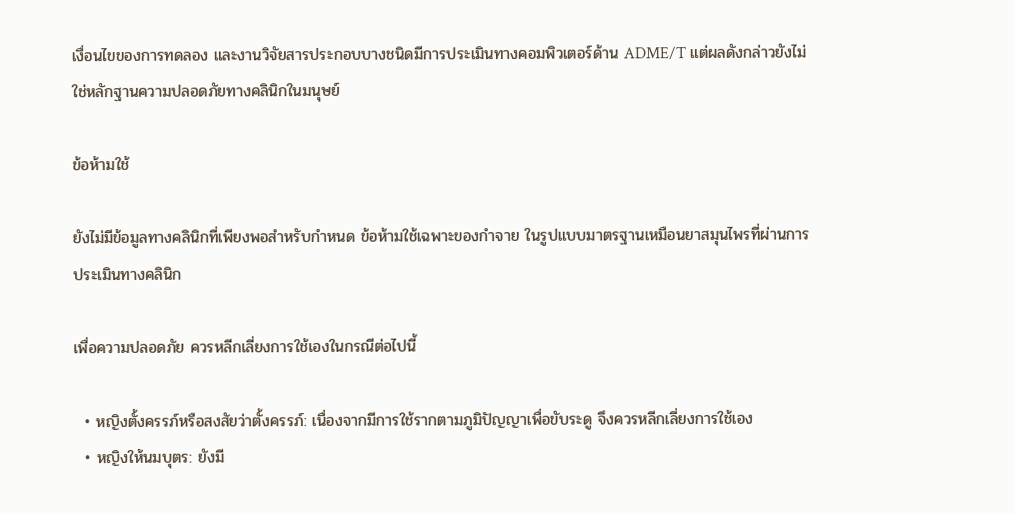เงื่อนไขของการทดลอง และงานวิจัยสารประกอบบางชนิดมีการประเมินทางคอมพิวเตอร์ด้าน ADME/T แต่ผลดังกล่าวยังไม่ใช่หลักฐานความปลอดภัยทางคลินิกในมนุษย์

ข้อห้ามใช้

ยังไม่มีข้อมูลทางคลินิกที่เพียงพอสำหรับกำหนด ข้อห้ามใช้เฉพาะของกำจาย ในรูปแบบมาตรฐานเหมือนยาสมุนไพรที่ผ่านการประเมินทางคลินิก

เพื่อความปลอดภัย ควรหลีกเลี่ยงการใช้เองในกรณีต่อไปนี้

  • หญิงตั้งครรภ์หรือสงสัยว่าตั้งครรภ์: เนื่องจากมีการใช้รากตามภูมิปัญญาเพื่อขับระดู จึงควรหลีกเลี่ยงการใช้เอง
  • หญิงให้นมบุตร: ยังมี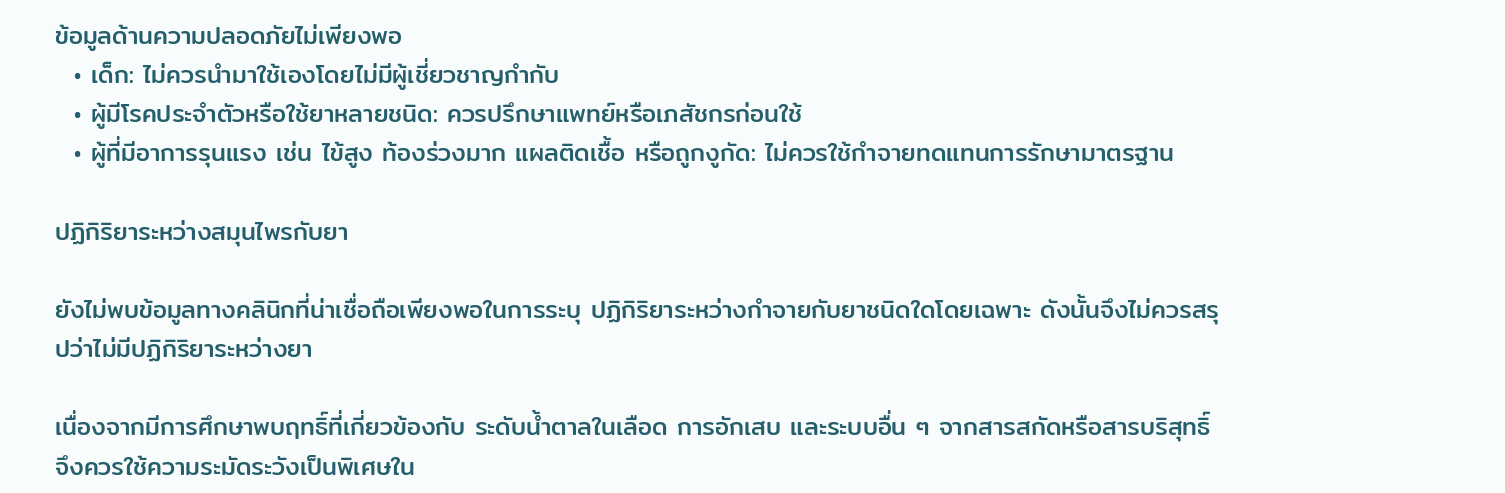ข้อมูลด้านความปลอดภัยไม่เพียงพอ
  • เด็ก: ไม่ควรนำมาใช้เองโดยไม่มีผู้เชี่ยวชาญกำกับ
  • ผู้มีโรคประจำตัวหรือใช้ยาหลายชนิด: ควรปรึกษาแพทย์หรือเภสัชกรก่อนใช้
  • ผู้ที่มีอาการรุนแรง เช่น ไข้สูง ท้องร่วงมาก แผลติดเชื้อ หรือถูกงูกัด: ไม่ควรใช้กำจายทดแทนการรักษามาตรฐาน

ปฏิกิริยาระหว่างสมุนไพรกับยา

ยังไม่พบข้อมูลทางคลินิกที่น่าเชื่อถือเพียงพอในการระบุ ปฏิกิริยาระหว่างกำจายกับยาชนิดใดโดยเฉพาะ ดังนั้นจึงไม่ควรสรุปว่าไม่มีปฏิกิริยาระหว่างยา

เนื่องจากมีการศึกษาพบฤทธิ์ที่เกี่ยวข้องกับ ระดับน้ำตาลในเลือด การอักเสบ และระบบอื่น ๆ จากสารสกัดหรือสารบริสุทธิ์ จึงควรใช้ความระมัดระวังเป็นพิเศษใน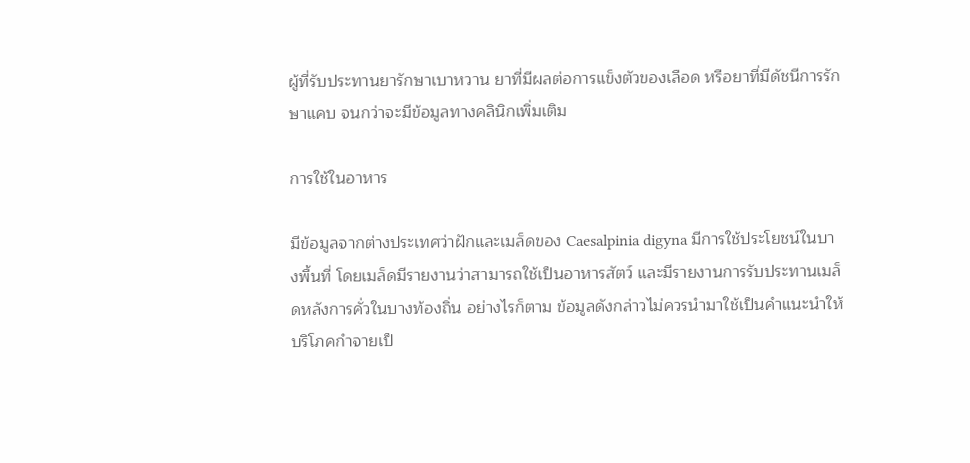ผู้ที่รับประทานยารักษาเบาหวาน ยาที่มีผลต่อการแข็งตัวของเลือด หรือยาที่มีดัชนีการรักษาแคบ จนกว่าจะมีข้อมูลทางคลินิกเพิ่มเติม

การใช้ในอาหาร

มีข้อมูลจากต่างประเทศว่าฝักและเมล็ดของ Caesalpinia digyna มีการใช้ประโยชน์ในบางพื้นที่ โดยเมล็ดมีรายงานว่าสามารถใช้เป็นอาหารสัตว์ และมีรายงานการรับประทานเมล็ดหลังการคั่วในบางท้องถิ่น อย่างไรก็ตาม ข้อมูลดังกล่าวไม่ควรนำมาใช้เป็นคำแนะนำให้บริโภคกำจายเป็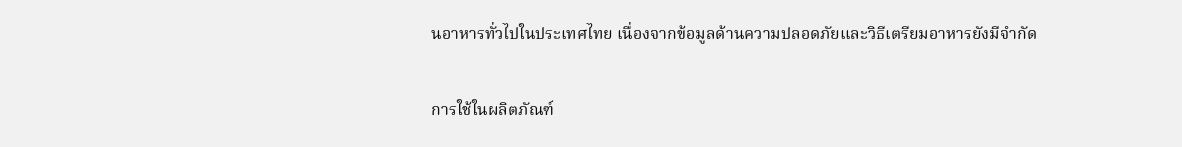นอาหารทั่วไปในประเทศไทย เนื่องจากข้อมูลด้านความปลอดภัยและวิธีเตรียมอาหารยังมีจำกัด

การใช้ในผลิตภัณฑ์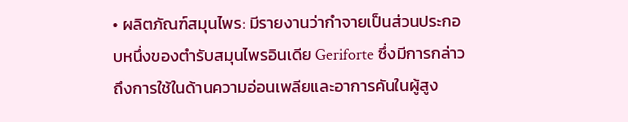• ผลิตภัณฑ์สมุนไพร: มีรายงานว่ากำจายเป็นส่วนประกอบหนึ่งของตำรับสมุนไพรอินเดีย Geriforte ซึ่งมีการกล่าวถึงการใช้ในด้านความอ่อนเพลียและอาการคันในผู้สูง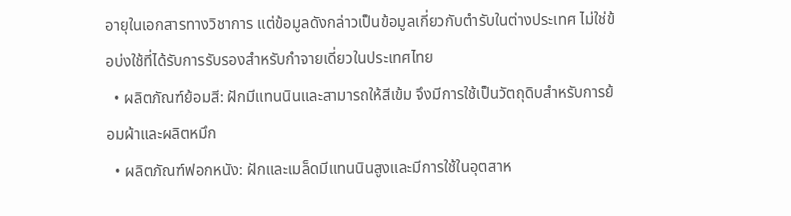อายุในเอกสารทางวิชาการ แต่ข้อมูลดังกล่าวเป็นข้อมูลเกี่ยวกับตำรับในต่างประเทศ ไม่ใช่ข้อบ่งใช้ที่ได้รับการรับรองสำหรับกำจายเดี่ยวในประเทศไทย
  • ผลิตภัณฑ์ย้อมสี: ฝักมีแทนนินและสามารถให้สีเข้ม จึงมีการใช้เป็นวัตถุดิบสำหรับการย้อมผ้าและผลิตหมึก
  • ผลิตภัณฑ์ฟอกหนัง: ฝักและเมล็ดมีแทนนินสูงและมีการใช้ในอุตสาห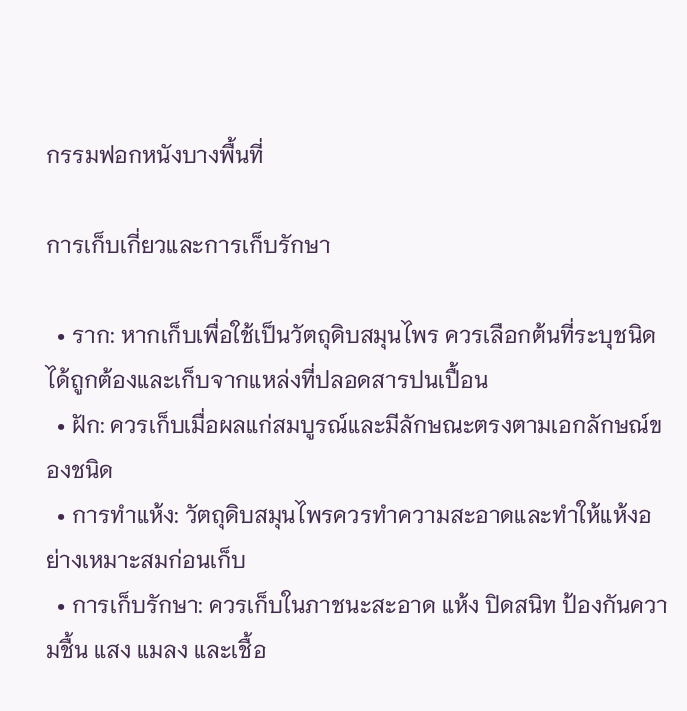กรรมฟอกหนังบางพื้นที่

การเก็บเกี่ยวและการเก็บรักษา

  • ราก: หากเก็บเพื่อใช้เป็นวัตถุดิบสมุนไพร ควรเลือกต้นที่ระบุชนิดได้ถูกต้องและเก็บจากแหล่งที่ปลอดสารปนเปื้อน
  • ฝัก: ควรเก็บเมื่อผลแก่สมบูรณ์และมีลักษณะตรงตามเอกลักษณ์ของชนิด
  • การทำแห้ง: วัตถุดิบสมุนไพรควรทำความสะอาดและทำให้แห้งอย่างเหมาะสมก่อนเก็บ
  • การเก็บรักษา: ควรเก็บในภาชนะสะอาด แห้ง ปิดสนิท ป้องกันความชื้น แสง แมลง และเชื้อ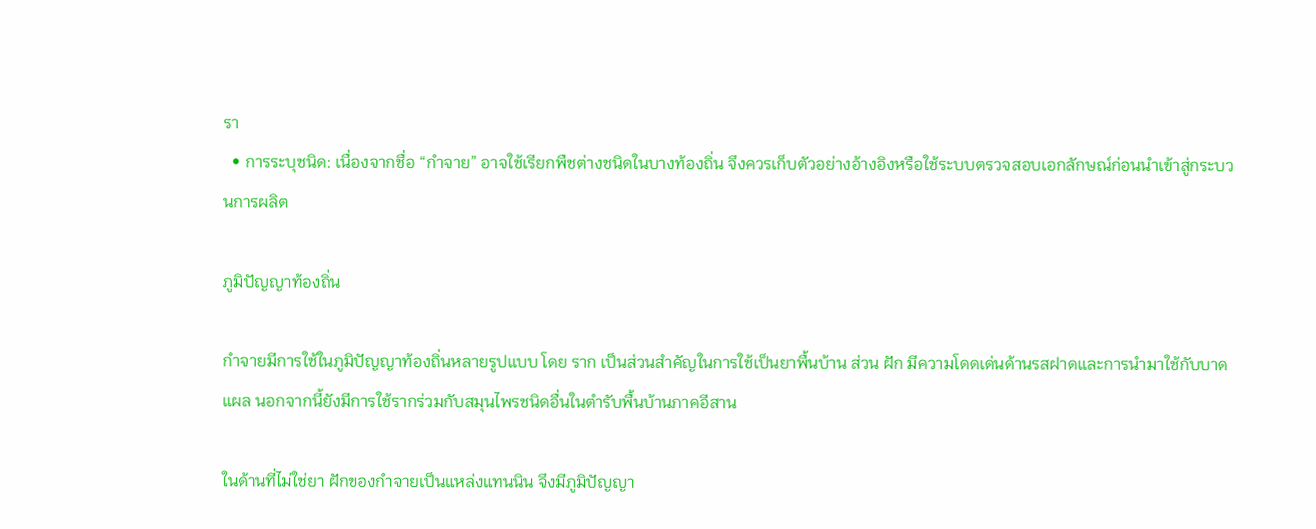รา
  • การระบุชนิด: เนื่องจากชื่อ “กำจาย” อาจใช้เรียกพืชต่างชนิดในบางท้องถิ่น จึงควรเก็บตัวอย่างอ้างอิงหรือใช้ระบบตรวจสอบเอกลักษณ์ก่อนนำเข้าสู่กระบวนการผลิต

ภูมิปัญญาท้องถิ่น

กำจายมีการใช้ในภูมิปัญญาท้องถิ่นหลายรูปแบบ โดย ราก เป็นส่วนสำคัญในการใช้เป็นยาพื้นบ้าน ส่วน ฝัก มีความโดดเด่นด้านรสฝาดและการนำมาใช้กับบาดแผล นอกจากนี้ยังมีการใช้รากร่วมกับสมุนไพรชนิดอื่นในตำรับพื้นบ้านภาคอีสาน

ในด้านที่ไม่ใช่ยา ฝักของกำจายเป็นแหล่งแทนนิน จึงมีภูมิปัญญา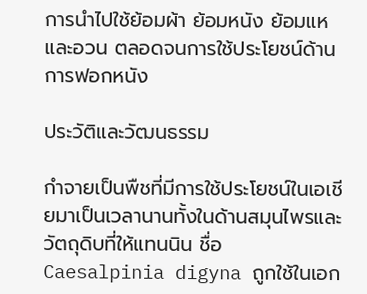การนำไปใช้ย้อมผ้า ย้อมหนัง ย้อมแหและอวน ตลอดจนการใช้ประโยชน์ด้านการฟอกหนัง

ประวัติและวัฒนธรรม

กำจายเป็นพืชที่มีการใช้ประโยชน์ในเอเชียมาเป็นเวลานานทั้งในด้านสมุนไพรและวัตถุดิบที่ให้แทนนิน ชื่อ Caesalpinia digyna ถูกใช้ในเอก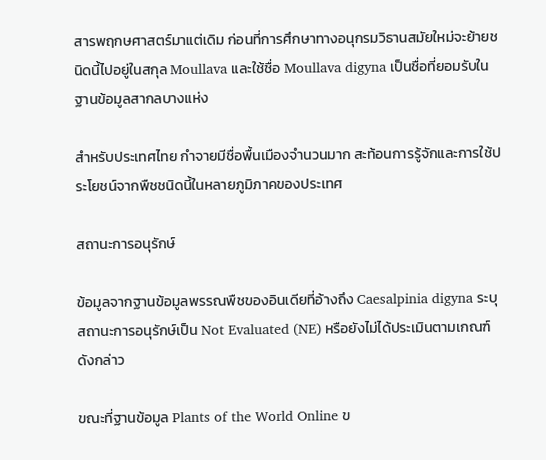สารพฤกษศาสตร์มาแต่เดิม ก่อนที่การศึกษาทางอนุกรมวิธานสมัยใหม่จะย้ายชนิดนี้ไปอยู่ในสกุล Moullava และใช้ชื่อ Moullava digyna เป็นชื่อที่ยอมรับในฐานข้อมูลสากลบางแห่ง

สำหรับประเทศไทย กำจายมีชื่อพื้นเมืองจำนวนมาก สะท้อนการรู้จักและการใช้ประโยชน์จากพืชชนิดนี้ในหลายภูมิภาคของประเทศ

สถานะการอนุรักษ์

ข้อมูลจากฐานข้อมูลพรรณพืชของอินเดียที่อ้างถึง Caesalpinia digyna ระบุสถานะการอนุรักษ์เป็น Not Evaluated (NE) หรือยังไม่ได้ประเมินตามเกณฑ์ดังกล่าว

ขณะที่ฐานข้อมูล Plants of the World Online ข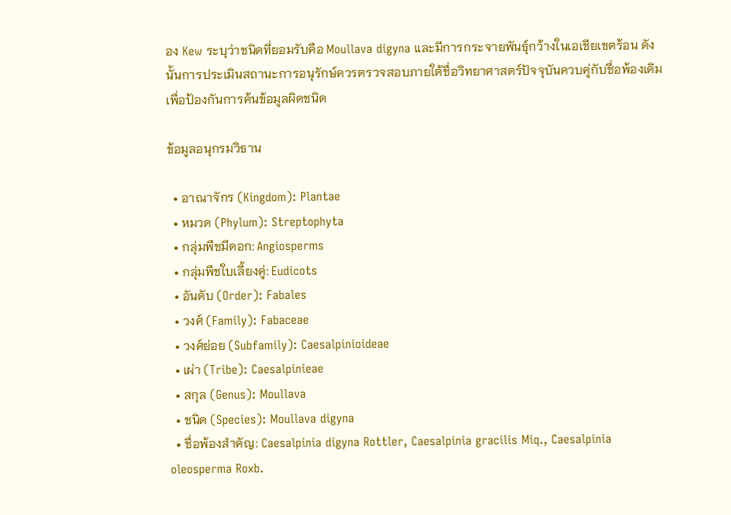อง Kew ระบุว่าชนิดที่ยอมรับคือ Moullava digyna และมีการกระจายพันธุ์กว้างในเอเชียเขตร้อน ดังนั้นการประเมินสถานะการอนุรักษ์ควรตรวจสอบภายใต้ชื่อวิทยาศาสตร์ปัจจุบันควบคู่กับชื่อพ้องเดิมเพื่อป้องกันการค้นข้อมูลผิดชนิด

ข้อมูลอนุกรมวิธาน

  • อาณาจักร (Kingdom): Plantae
  • หมวด (Phylum): Streptophyta
  • กลุ่มพืชมีดอก: Angiosperms
  • กลุ่มพืชใบเลี้ยงคู่: Eudicots
  • อันดับ (Order): Fabales
  • วงศ์ (Family): Fabaceae
  • วงศ์ย่อย (Subfamily): Caesalpinioideae
  • เผ่า (Tribe): Caesalpinieae
  • สกุล (Genus): Moullava
  • ชนิด (Species): Moullava digyna
  • ชื่อพ้องสำคัญ: Caesalpinia digyna Rottler, Caesalpinia gracilis Miq., Caesalpinia oleosperma Roxb.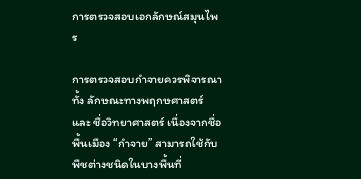การตรวจสอบเอกลักษณ์สมุนไพร

การตรวจสอบกำจายควรพิจารณาทั้ง ลักษณะทางพฤกษศาสตร์ และ ชื่อวิทยาศาสตร์ เนื่องจากชื่อพื้นเมือง “กำจาย” สามารถใช้กับพืชต่างชนิดในบางพื้นที่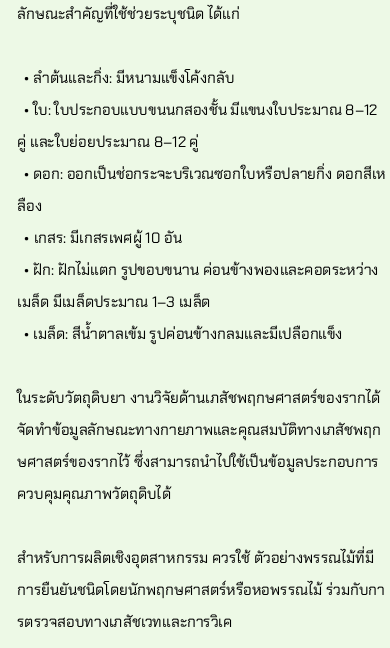ลักษณะสำคัญที่ใช้ช่วยระบุชนิด ได้แก่

  • ลำต้นและกิ่ง: มีหนามแข็งโค้งกลับ
  • ใบ: ใบประกอบแบบขนนกสองชั้น มีแขนงใบประมาณ 8–12 คู่ และใบย่อยประมาณ 8–12 คู่
  • ดอก: ออกเป็นช่อกระจะบริเวณซอกใบหรือปลายกิ่ง ดอกสีเหลือง
  • เกสร: มีเกสรเพศผู้ 10 อัน
  • ฝัก: ฝักไม่แตก รูปขอบขนาน ค่อนข้างพองและคอดระหว่างเมล็ด มีเมล็ดประมาณ 1–3 เมล็ด
  • เมล็ด: สีน้ำตาลเข้ม รูปค่อนข้างกลมและมีเปลือกแข็ง

ในระดับวัตถุดิบยา งานวิจัยด้านเภสัชพฤกษศาสตร์ของรากได้จัดทำข้อมูลลักษณะทางกายภาพและคุณสมบัติทางเภสัชพฤกษศาสตร์ของรากไว้ ซึ่งสามารถนำไปใช้เป็นข้อมูลประกอบการควบคุมคุณภาพวัตถุดิบได้

สำหรับการผลิตเชิงอุตสาหกรรม ควรใช้ ตัวอย่างพรรณไม้ที่มีการยืนยันชนิดโดยนักพฤกษศาสตร์หรือหอพรรณไม้ ร่วมกับการตรวจสอบทางเภสัชเวทและการวิเค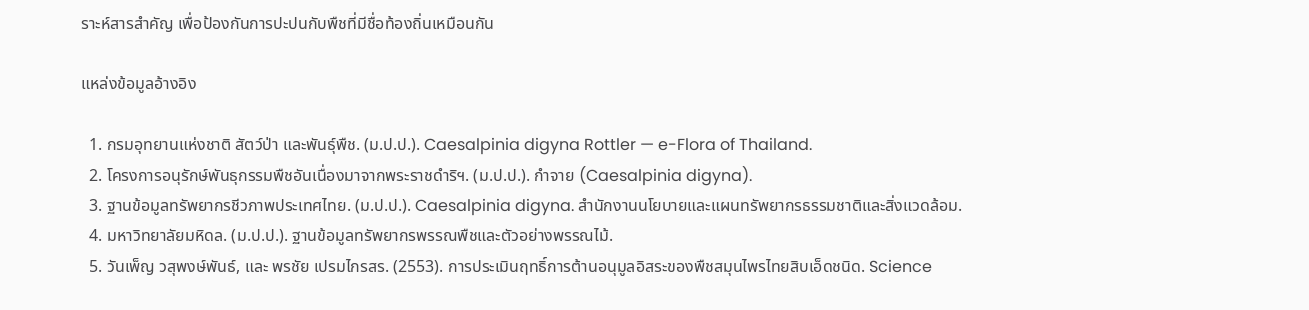ราะห์สารสำคัญ เพื่อป้องกันการปะปนกับพืชที่มีชื่อท้องถิ่นเหมือนกัน

แหล่งข้อมูลอ้างอิง

  1. กรมอุทยานแห่งชาติ สัตว์ป่า และพันธุ์พืช. (ม.ป.ป.). Caesalpinia digyna Rottler — e-Flora of Thailand.
  2. โครงการอนุรักษ์พันธุกรรมพืชอันเนื่องมาจากพระราชดำริฯ. (ม.ป.ป.). กำจาย (Caesalpinia digyna).
  3. ฐานข้อมูลทรัพยากรชีวภาพประเทศไทย. (ม.ป.ป.). Caesalpinia digyna. สำนักงานนโยบายและแผนทรัพยากรธรรมชาติและสิ่งแวดล้อม.
  4. มหาวิทยาลัยมหิดล. (ม.ป.ป.). ฐานข้อมูลทรัพยากรพรรณพืชและตัวอย่างพรรณไม้.
  5. วันเพ็ญ วสุพงษ์พันธ์, และ พรชัย เปรมไกรสร. (2553). การประเมินฤทธิ์การต้านอนุมูลอิสระของพืชสมุนไพรไทยสิบเอ็ดชนิด. Science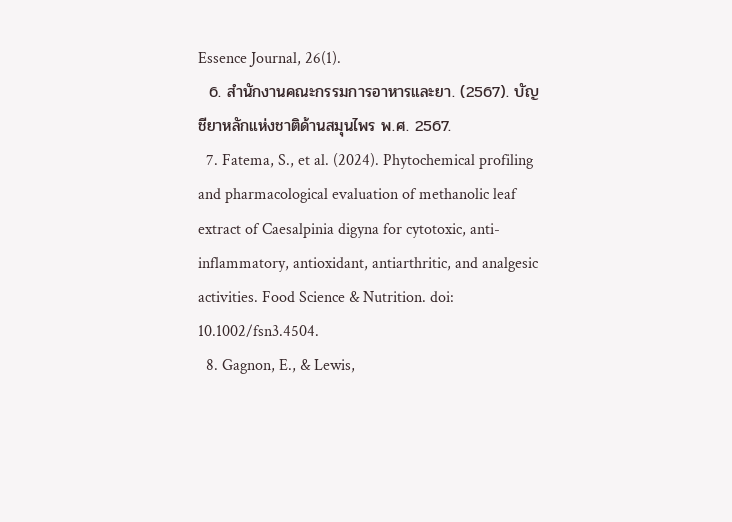Essence Journal, 26(1).
  6. สำนักงานคณะกรรมการอาหารและยา. (2567). บัญชียาหลักแห่งชาติด้านสมุนไพร พ.ศ. 2567.
  7. Fatema, S., et al. (2024). Phytochemical profiling and pharmacological evaluation of methanolic leaf extract of Caesalpinia digyna for cytotoxic, anti-inflammatory, antioxidant, antiarthritic, and analgesic activities. Food Science & Nutrition. doi: 10.1002/fsn3.4504.
  8. Gagnon, E., & Lewis,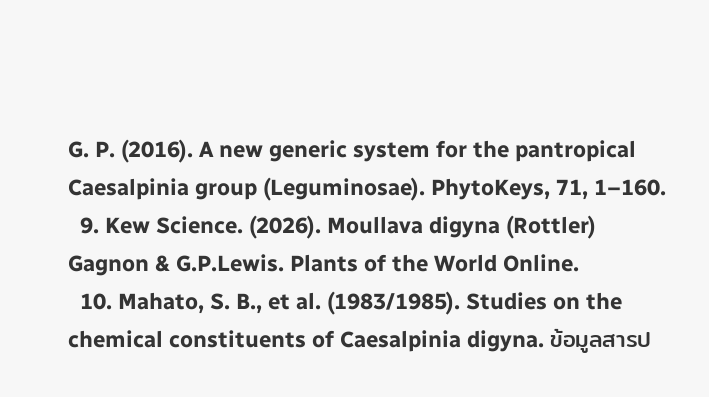G. P. (2016). A new generic system for the pantropical Caesalpinia group (Leguminosae). PhytoKeys, 71, 1–160.
  9. Kew Science. (2026). Moullava digyna (Rottler) Gagnon & G.P.Lewis. Plants of the World Online.
  10. Mahato, S. B., et al. (1983/1985). Studies on the chemical constituents of Caesalpinia digyna. ข้อมูลสารป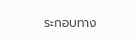ระกอบทาง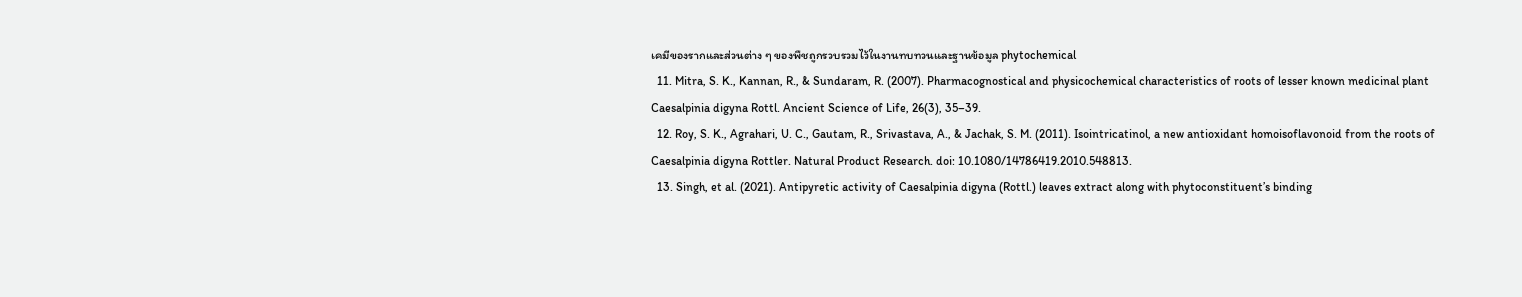เคมีของรากและส่วนต่าง ๆ ของพืชถูกรวบรวมไว้ในงานทบทวนและฐานข้อมูล phytochemical
  11. Mitra, S. K., Kannan, R., & Sundaram, R. (2007). Pharmacognostical and physicochemical characteristics of roots of lesser known medicinal plant Caesalpinia digyna Rottl. Ancient Science of Life, 26(3), 35–39.
  12. Roy, S. K., Agrahari, U. C., Gautam, R., Srivastava, A., & Jachak, S. M. (2011). Isointricatinol, a new antioxidant homoisoflavonoid from the roots of Caesalpinia digyna Rottler. Natural Product Research. doi: 10.1080/14786419.2010.548813.
  13. Singh, et al. (2021). Antipyretic activity of Caesalpinia digyna (Rottl.) leaves extract along with phytoconstituent’s binding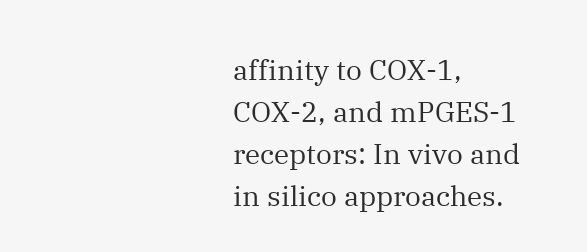affinity to COX-1, COX-2, and mPGES-1 receptors: In vivo and in silico approaches.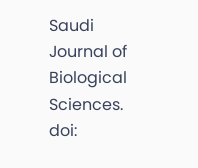Saudi Journal of Biological Sciences. doi: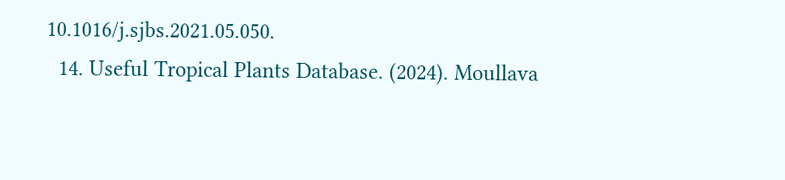10.1016/j.sjbs.2021.05.050.
  14. Useful Tropical Plants Database. (2024). Moullava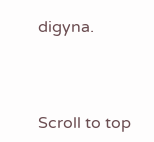digyna.



Scroll to top